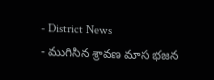- District News
- ముగిసిన శ్రావణ మాస భజన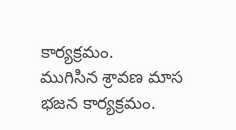కార్యక్రమం.
ముగిసిన శ్రావణ మాస భజన కార్యక్రమం.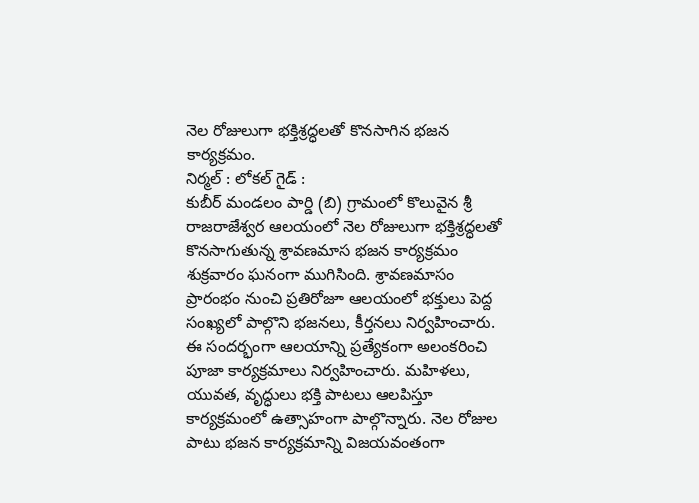నెల రోజులుగా భక్తిశ్రద్ధలతో కొనసాగిన భజన కార్యక్రమం.
నిర్మల్ : లోకల్ గైడ్ :
కుబీర్ మండలం పార్డి (బి) గ్రామంలో కొలువైన శ్రీ రాజరాజేశ్వర ఆలయంలో నెల రోజులుగా భక్తిశ్రద్ధలతో కొనసాగుతున్న శ్రావణమాస భజన కార్యక్రమం శుక్రవారం ఘనంగా ముగిసింది. శ్రావణమాసం ప్రారంభం నుంచి ప్రతిరోజూ ఆలయంలో భక్తులు పెద్ద సంఖ్యలో పాల్గొని భజనలు, కీర్తనలు నిర్వహించారు.
ఈ సందర్భంగా ఆలయాన్ని ప్రత్యేకంగా అలంకరించి పూజా కార్యక్రమాలు నిర్వహించారు. మహిళలు, యువత, వృద్ధులు భక్తి పాటలు ఆలపిస్తూ కార్యక్రమంలో ఉత్సాహంగా పాల్గొన్నారు. నెల రోజుల పాటు భజన కార్యక్రమాన్ని విజయవంతంగా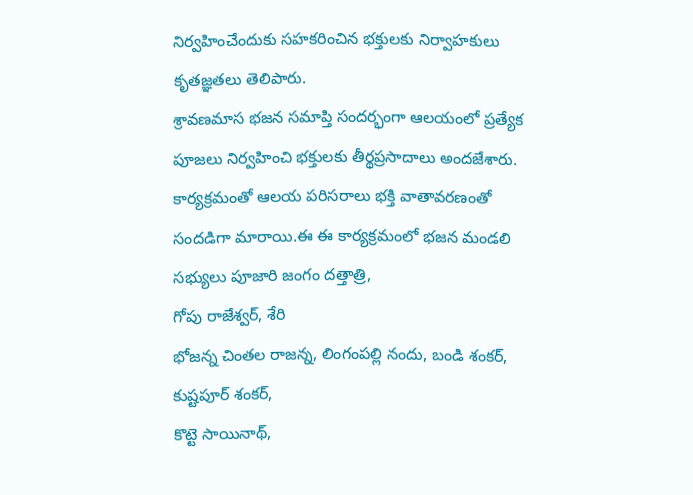నిర్వహించేందుకు సహకరించిన భక్తులకు నిర్వాహకులు కృతజ్ఞతలు తెలిపారు.
శ్రావణమాస భజన సమాప్తి సందర్భంగా ఆలయంలో ప్రత్యేక పూజలు నిర్వహించి భక్తులకు తీర్థప్రసాదాలు అందజేశారు. కార్యక్రమంతో ఆలయ పరిసరాలు భక్తి వాతావరణంతో సందడిగా మారాయి.ఈ ఈ కార్యక్రమంలో భజన మండలి సభ్యులు పూజారి జంగం దత్తాత్రి,
గోపు రాజేశ్వర్, శేరి
భోజన్న చింతల రాజన్న, లింగంపల్లి నందు, బండి శంకర్,
కుష్టపూర్ శంకర్,
కొట్టె సాయినాథ్,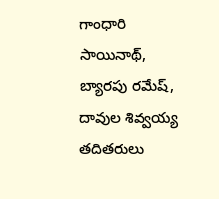గాంధారి సాయినాథ్,
బ్యారపు రమేష్,
దావుల శివ్వయ్య
తదితరులు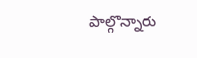పాల్గొన్నారు